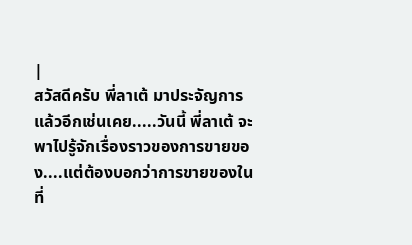|
สวัสดีครับ พี่ลาเต้ มาประจัญการแล้วอีกเช่นเคย.....วันนี้ พี่ลาเต้ จะพาไปรู้จักเรื่องราวของการขายของ....แต่ต้องบอกว่าการขายของในที่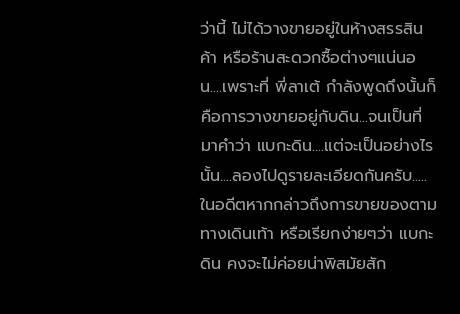ว่านี้ ไม่ได้วางขายอยู่ในห้างสรรสินค้า หรือร้านสะดวกซื้อต่างๆแน่นอน....เพราะที่ พี่ลาเต้ กำลังพูดถึงนั้นก็คือการวางขายอยู่กับดิน...จนเป็นที่มาคำว่า แบกะดิน....แต่จะเป็นอย่างไรนั้น....ลองไปดูรายละเอียดกันครับ.....
ในอดีตหากกล่าวถึงการขายของตามทางเดินเท้า หรือเรียกง่ายๆว่า แบกะดิน คงจะไม่ค่อยน่าพิสมัยสัก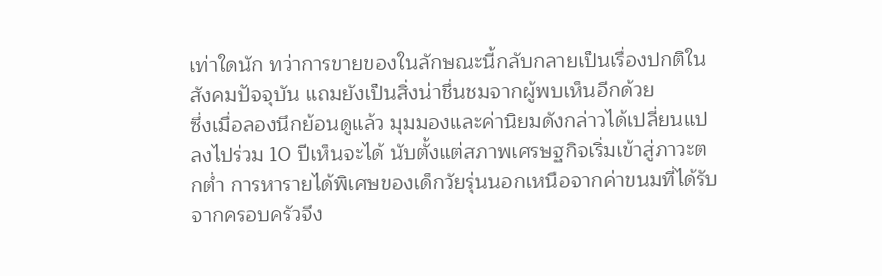เท่าใดนัก ทว่าการขายของในลักษณะนี้กลับกลายเป็นเรื่องปกติในสังคมปัจจุบัน แถมยังเป็นสิ่งน่าชื่นชมจากผู้พบเห็นอีกด้วย
ซึ่งเมื่อลองนึกย้อนดูแล้ว มุมมองและค่านิยมดังกล่าวได้เปลี่ยนแปลงไปร่วม 10 ปีเห็นจะได้ นับตั้งแต่สภาพเศรษฐกิจเริ่มเข้าสู่ภาวะตกต่ำ การหารายได้พิเศษของเด็กวัยรุ่นนอกเหนือจากค่าขนมที่ได้รับจากครอบครัวจึง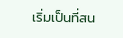เริ่มเป็นที่สน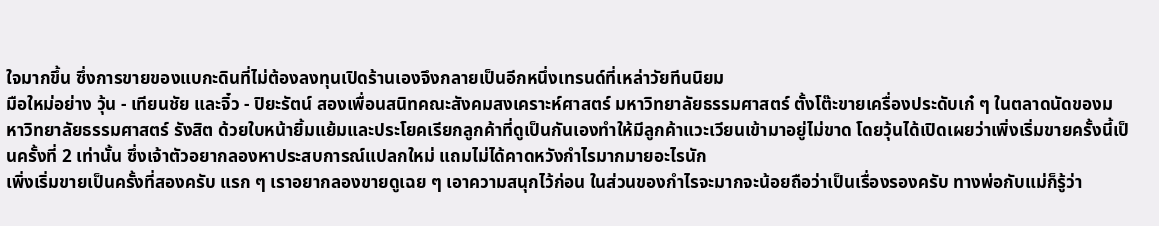ใจมากขึ้น ซึ่งการขายของแบกะดินที่ไม่ต้องลงทุนเปิดร้านเองจึงกลายเป็นอีกหนึ่งเทรนด์ที่เหล่าวัยทีนนิยม
มือใหม่อย่าง วุ้น - เทียนชัย และจิ๋ว - ปิยะรัตน์ สองเพื่อนสนิทคณะสังคมสงเคราะห์ศาสตร์ มหาวิทยาลัยธรรมศาสตร์ ตั้งโต๊ะขายเครื่องประดับเก๋ ๆ ในตลาดนัดของมหาวิทยาลัยธรรมศาสตร์ รังสิต ด้วยใบหน้ายิ้มแย้มและประโยคเรียกลูกค้าที่ดูเป็นกันเองทำให้มีลูกค้าแวะเวียนเข้ามาอยู่ไม่ขาด โดยวุ้นได้เปิดเผยว่าเพิ่งเริ่มขายครั้งนี้เป็นครั้งที่ 2 เท่านั้น ซึ่งเจ้าตัวอยากลองหาประสบการณ์แปลกใหม่ แถมไม่ได้คาดหวังกำไรมากมายอะไรนัก
เพิ่งเริ่มขายเป็นครั้งที่สองครับ แรก ๆ เราอยากลองขายดูเฉย ๆ เอาความสนุกไว้ก่อน ในส่วนของกำไรจะมากจะน้อยถือว่าเป็นเรื่องรองครับ ทางพ่อกับแม่ก็รู้ว่า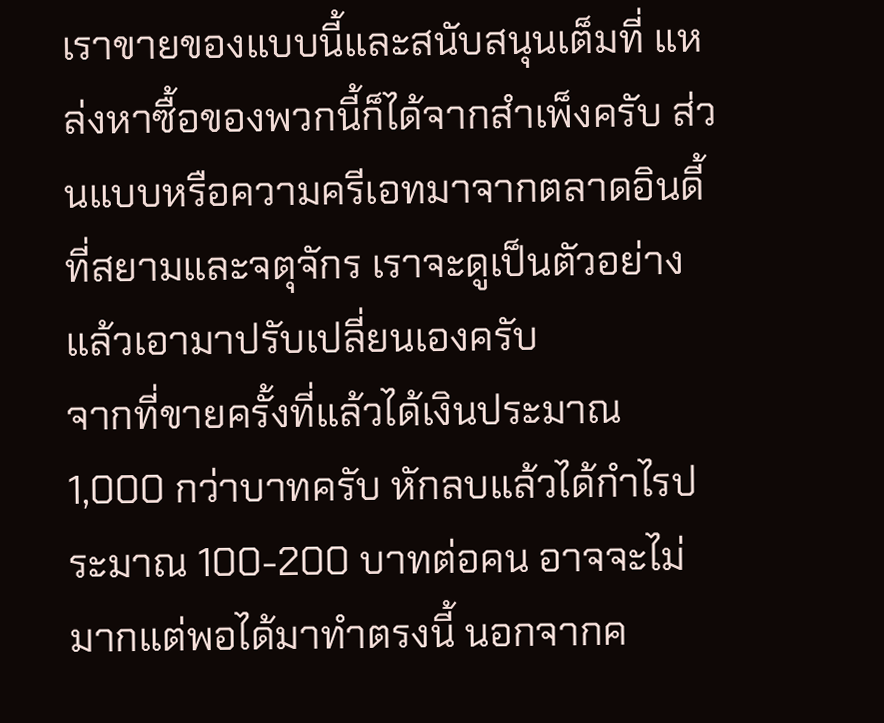เราขายของแบบนี้และสนับสนุนเต็มที่ แหล่งหาซื้อของพวกนี้ก็ได้จากสำเพ็งครับ ส่วนแบบหรือความครีเอทมาจากตลาดอินดี้ที่สยามและจตุจักร เราจะดูเป็นตัวอย่างแล้วเอามาปรับเปลี่ยนเองครับ
จากที่ขายครั้งที่แล้วได้เงินประมาณ 1,000 กว่าบาทครับ หักลบแล้วได้กำไรประมาณ 100-200 บาทต่อคน อาจจะไม่มากแต่พอได้มาทำตรงนี้ นอกจากค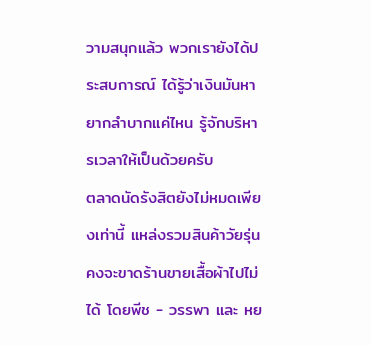วามสนุกแล้ว พวกเรายังได้ประสบการณ์ ได้รู้ว่าเงินมันหายากลำบากแค่ไหน รู้จักบริหารเวลาให้เป็นด้วยครับ
ตลาดนัดรังสิตยังไม่หมดเพียงเท่านี้ แหล่งรวมสินค้าวัยรุ่นคงจะขาดร้านขายเสื้อผ้าไปไม่ได้ โดยพีช - วรรพา และ หย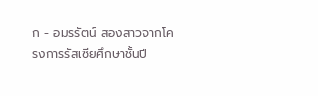ก - อมรรัตน์ สองสาวจากโครงการรัสเซียศึกษาชั้นปี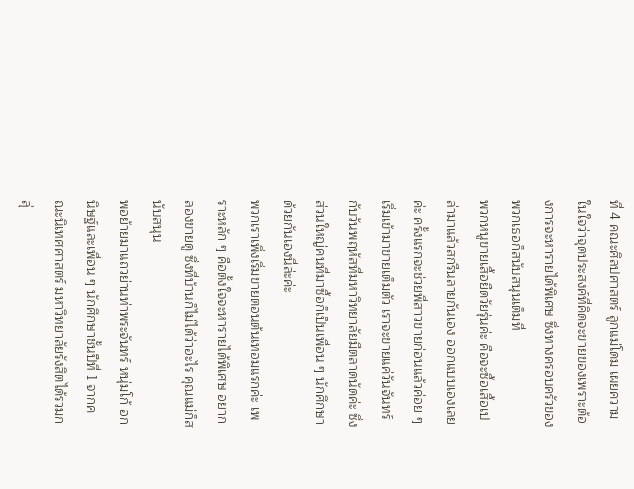ที่ 4 คณะศิลปศาสตร์ ลูกแม่โดม เผยความในใจว่าจุดประสงค์ที่คิดจะขายของเพราะต้องการจะหารายได้พิเศษ ซึ่งทางครอบครัวของพวกเธอก็สนับสนุนเต็มที่
พวกหนูขายเสื้อยืดวัยรุ่นค่ะ คือจะซื้อเสื้อเปล่ามาแล้วสกรีนลายกันเอง ออกแบบเองเลยค่ะ ครั้งแรกจะช่วยพี่สาวขายก่อนแล้วค่อย ๆ เริ่มเข้ามาขายเต็มตัว เราจะขายแค่วันจันทร์กับวันพฤหัสที่มหาวิทยาลัยมีตลาดนัดค่ะ ซึ่งส่วนใหญ่คนที่มาซื้อก็เป็นเพื่อน ๆ นักศึกษาด้วยกันเองนี่ล่ะค่ะ
พวกเราเพิ่งเริ่มขายตอนต้นเทอมแรกค่ะ เพราะหลัก ๆ คือตั้งใจจะหารายได้พิเศษ อยากลองขายดู ซึ่งที่บ้านก็ไม่ได้ว่าอะไร คุณแม่ก็สนับสนุน
พอย้ายมาแถวย่านท่าพระจันทร์ หนุ่มโก้ อกนิษฐ์และเพื่อน ๆ นักศึกษาชั้นปีที่ 1 จากคณะนิเทศศาสตร์ มหาวิทยาลัยรังสิตได้รวมกลุ่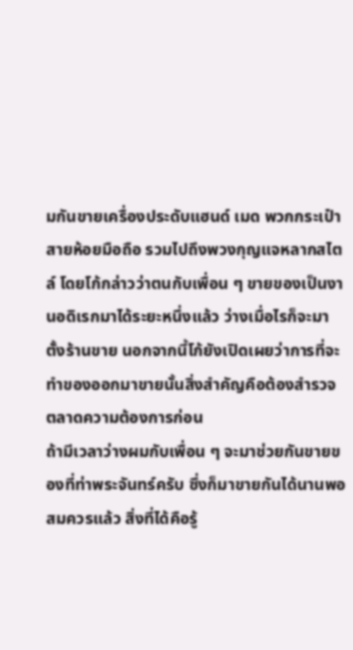มกันขายเครื่องประดับแฮนด์ เมด พวกกระเป๋า สายห้อยมือถือ รวมไปถึงพวงกุญแจหลากสไตล์ โดยโก้กล่าวว่าตนกับเพื่อน ๆ ขายของเป็นงานอดิเรกมาได้ระยะหนึ่งแล้ว ว่างเมื่อไรก็จะมาตั้งร้านขาย นอกจากนี้โก้ยังเปิดเผยว่าการที่จะทำของออกมาขายนั้นสิ่งสำคัญคือต้องสำรวจตลาดความต้องการก่อน
ถ้ามีเวลาว่างผมกับเพื่อน ๆ จะมาช่วยกันขายของที่ท่าพระจันทร์ครับ ซึ่งก็มาขายกันได้นานพอสมควรแล้ว สิ่งที่ได้คือรู้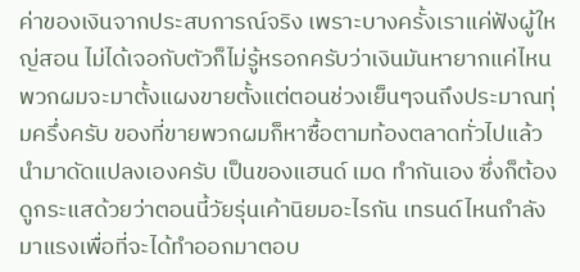ค่าของเงินจากประสบการณ์จริง เพราะบางครั้งเราแค่ฟังผู้ใหญ่สอน ไม่ได้เจอกับตัวก็ไม่รู้หรอกครับว่าเงินมันหายากแค่ไหน
พวกผมจะมาตั้งแผงขายตั้งแต่ตอนช่วงเย็นๆจนถึงประมาณทุ่มครึ่งครับ ของที่ขายพวกผมก็หาซื้อตามท้องตลาดทั่วไปแล้วนำมาดัดแปลงเองครับ เป็นของแฮนด์ เมด ทำกันเอง ซึ่งก็ต้องดูกระแสด้วยว่าตอนนี้วัยรุ่นเค้านิยมอะไรกัน เทรนด์ไหนกำลังมาแรงเพื่อที่จะได้ทำออกมาตอบ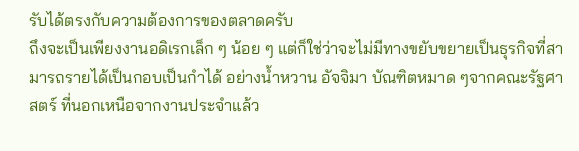รับได้ตรงกับความต้องการของตลาดครับ
ถึงจะเป็นเพียงงานอดิเรกเล็ก ๆ น้อย ๆ แต่ก็ใช่ว่าจะไม่มีทางขยับขยายเป็นธุรกิจที่สามารถรายได้เป็นกอบเป็นกำได้ อย่างน้ำหวาน อัจจิมา บัณฑิตหมาด ๆจากคณะรัฐศาสตร์ ที่นอกเหนือจากงานประจำแล้ว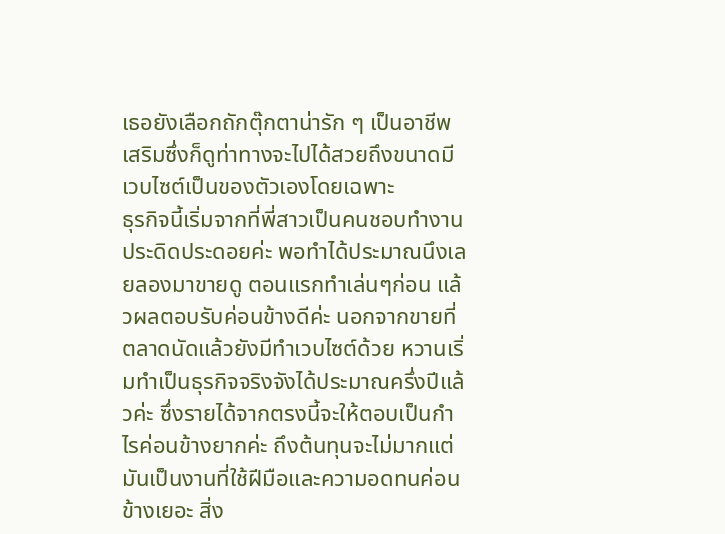เธอยังเลือกถักตุ๊กตาน่ารัก ๆ เป็นอาชีพเสริมซึ่งก็ดูท่าทางจะไปได้สวยถึงขนาดมีเวบไซต์เป็นของตัวเองโดยเฉพาะ
ธุรกิจนี้เริ่มจากที่พี่สาวเป็นคนชอบทำงานประดิดประดอยค่ะ พอทำได้ประมาณนึงเลยลองมาขายดู ตอนแรกทำเล่นๆก่อน แล้วผลตอบรับค่อนข้างดีค่ะ นอกจากขายที่ตลาดนัดแล้วยังมีทำเวบไซต์ด้วย หวานเริ่มทำเป็นธุรกิจจริงจังได้ประมาณครึ่งปีแล้วค่ะ ซึ่งรายได้จากตรงนี้จะให้ตอบเป็นกำไรค่อนข้างยากค่ะ ถึงต้นทุนจะไม่มากแต่มันเป็นงานที่ใช้ฝีมือและความอดทนค่อนข้างเยอะ สิ่ง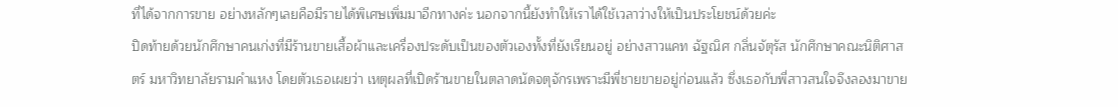ที่ได้จากการขาย อย่างหลักๆเลยคือมีรายได้พิเศษเพิ่มมาอีกทางค่ะ นอกจากนี้ยังทำให้เราได้ใช้เวลาว่างให้เป็นประโยชน์ด้วยค่ะ
ปิดท้ายด้วยนักศึกษาคนเก่งที่มีร้านขายเสื้อผ้าและเครื่องประดับเป็นของตัวเองทั้งที่ยังเรียนอยู่ อย่างสาวแคท ฉัฐณิศ กลิ่นจัตุรัส นักศึกษาคณะนิติศาสตร์ มหาวิทยาลัยรามคำแหง โดยตัวเธอเผยว่า เหตุผลที่เปิดร้านขายในตลาดนัดจตุจักรเพราะมีพี่ชายขายอยู่ก่อนแล้ว ซึ่งเธอกับพี่สาวสนใจจึงลองมาขาย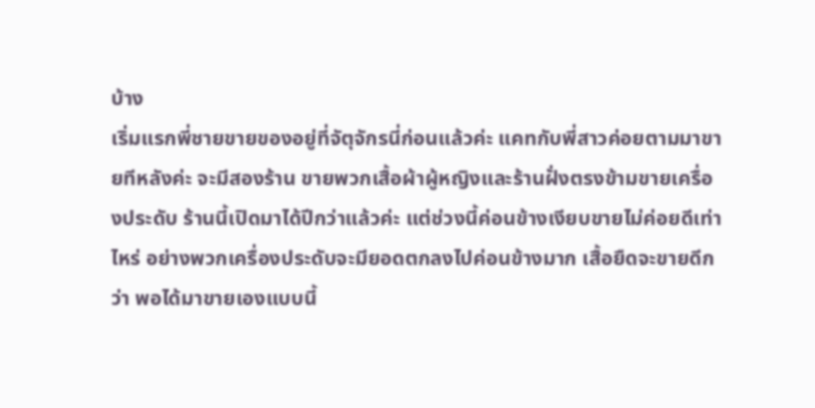บ้าง
เริ่มแรกพี่ชายขายของอยู่ที่จัตุจักรนี่ก่อนแล้วค่ะ แคทกับพี่สาวค่อยตามมาขายทีหลังค่ะ จะมีสองร้าน ขายพวกเสื้อผ้าผู้หญิงและร้านฝั่งตรงข้ามขายเครื่องประดับ ร้านนี้เปิดมาได้ปีกว่าแล้วค่ะ แต่ช่วงนี้ค่อนข้างเงียบขายไม่ค่อยดีเท่าไหร่ อย่างพวกเครื่องประดับจะมียอดตกลงไปค่อนข้างมาก เสื้อยืดจะขายดีกว่า พอได้มาขายเองแบบนี้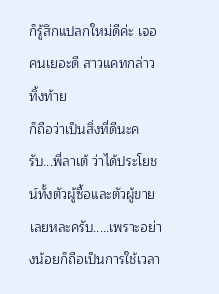ก็รู้สึกแปลกใหม่ดีค่ะ เจอคนเยอะดี สาวแคทกล่าวทิ้งท้าย
ก็ถือว่าเป็นสิ่งที่ดีนะครับ...พี่ลาเต้ ว่าได้ประโยชน์ทั้งตัวผู้ซื้อและตัวผู้ขายเลยหละครับ.....เพราะอย่างน้อยก็ถือเป็นการใช้เวลา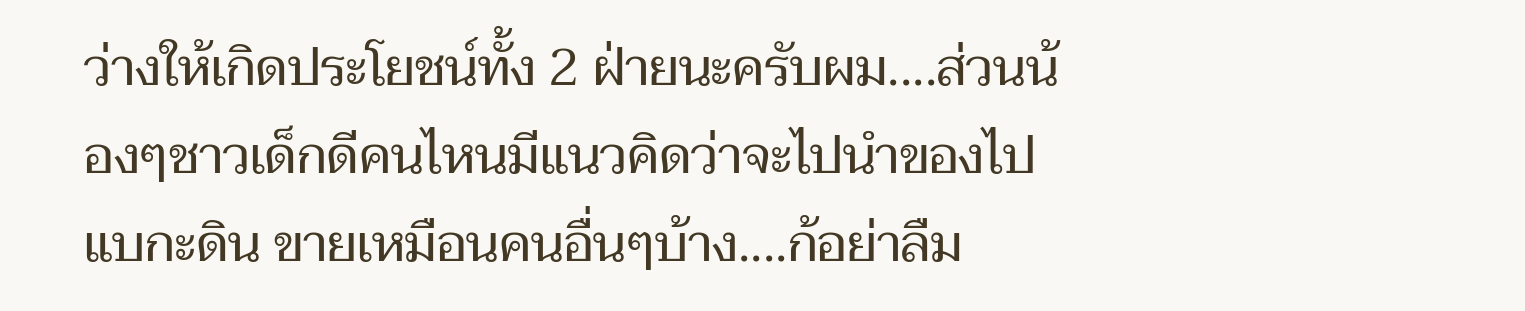ว่างให้เกิดประโยชน์ทั้ง 2 ฝ่ายนะครับผม....ส่วนน้องๆชาวเด็กดีคนไหนมีแนวคิดว่าจะไปนำของไป แบกะดิน ขายเหมือนคนอื่นๆบ้าง....ก้อย่าลืม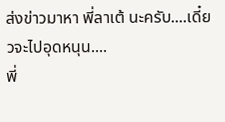ส่งข่าวมาหา พี่ลาเต้ นะครับ....เดี๋ยวจะไปอุดหนุน....
พี่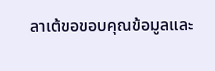ลาเต้ขอขอบคุณข้อมูลและ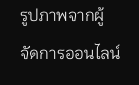รูปภาพจากผู้จัดการออนไลน์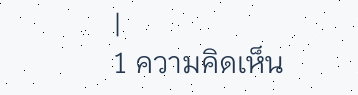|
1 ความคิดเห็น